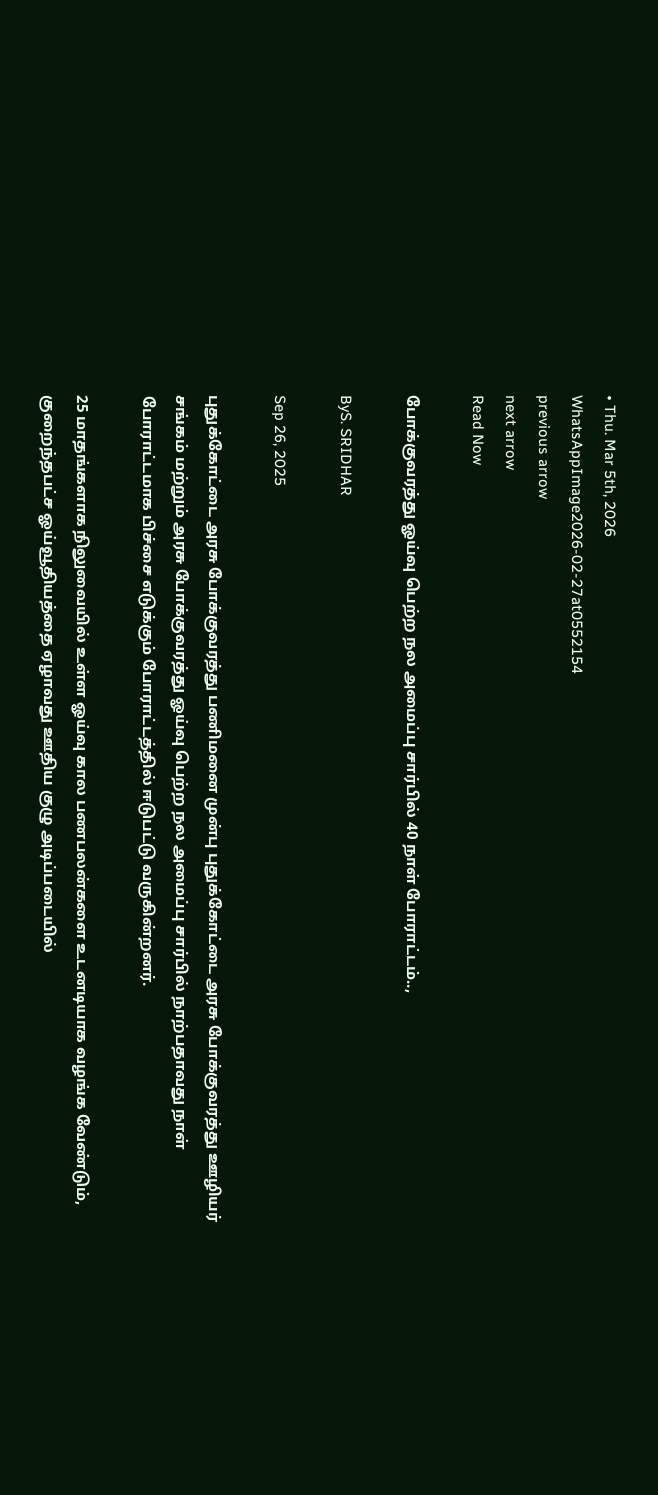• Thu. Mar 5th, 2026
WhatsAppImage2026-02-27at0552154
previous arrow
next arrow
Read Now

போக்குவரத்து ஓய்வு பெற்ற நல அமைப்பு சார்பில் 40 நாள் போராட்டம்..,

ByS. SRIDHAR

Sep 26, 2025

புதுக்கோட்டை அரசு போக்குவரத்து பணிமனை முன்பு புதுக்கோட்டை அரசு போக்குவரத்து ஊழியர் சங்கம் மற்றும் அரசு போக்குவரத்து ஓய்வு பெற்ற நல அமைப்பு சார்பில் நாற்பதாவது நாள் போராட்டமாக பிச்சை எடுக்கும் போராட்டத்தில் ஈடுபட்டு வருகின்றனர்.

25 மாதங்களாக நிலுவையில் உள்ள ஓய்வு கால பணபலன்களை உடனடியாக வழங்க வேண்டும், குறைந்தபட்ச ஓய்வூதியத்தை ஏழாவது ஊதிய குழு அடிப்படையில்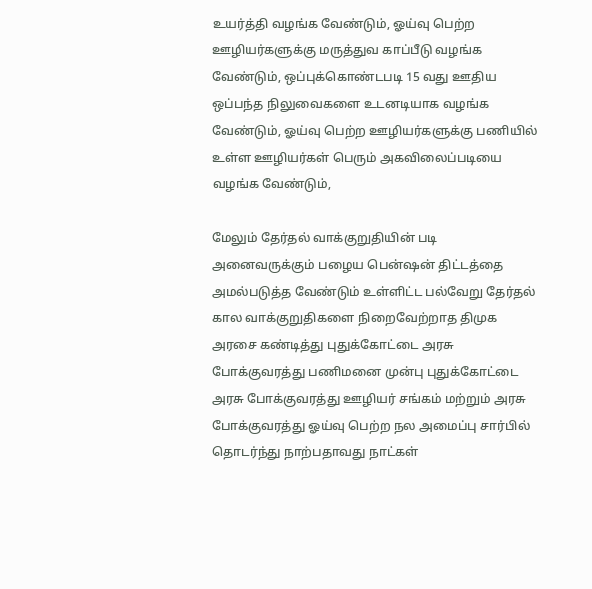உயர்த்தி வழங்க வேண்டும், ஓய்வு பெற்ற ஊழியர்களுக்கு மருத்துவ காப்பீடு வழங்க வேண்டும், ஒப்புக்கொண்டபடி 15 வது ஊதிய ஒப்பந்த நிலுவைகளை உடனடியாக வழங்க வேண்டும், ஓய்வு பெற்ற ஊழியர்களுக்கு பணியில் உள்ள ஊழியர்கள் பெரும் அகவிலைப்படியை வழங்க வேண்டும்,

மேலும் தேர்தல் வாக்குறுதியின் படி அனைவருக்கும் பழைய பென்ஷன் திட்டத்தை அமல்படுத்த வேண்டும் உள்ளிட்ட பல்வேறு தேர்தல் கால வாக்குறுதிகளை நிறைவேற்றாத திமுக அரசை கண்டித்து புதுக்கோட்டை அரசு போக்குவரத்து பணிமனை முன்பு புதுக்கோட்டை அரசு போக்குவரத்து ஊழியர் சங்கம் மற்றும் அரசு போக்குவரத்து ஓய்வு பெற்ற நல அமைப்பு சார்பில் தொடர்ந்து நாற்பதாவது நாட்கள்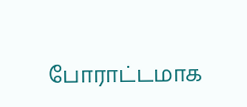போராட்டமாக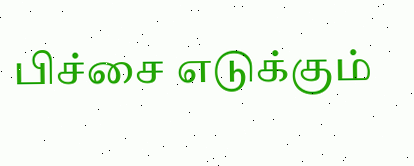பிச்சை எடுக்கும்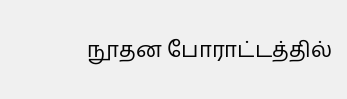நூதன போராட்டத்தில்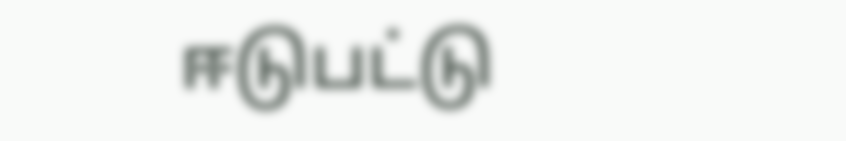ஈடுபட்டு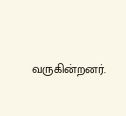வருகின்றனர்.